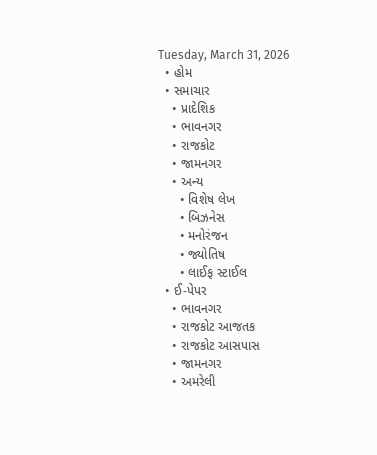Tuesday, March 31, 2026
  • હોમ
  • સમાચાર
    • પ્રાદેશિક
    • ભાવનગર
    • રાજકોટ
    • જામનગર
    • અન્ય
      • વિશેષ લેખ
      • બિઝનેસ
      • મનોરંજન
      • જ્યોતિષ
      • લાઈફ સ્ટાઈલ
  • ઈ-પેપર
    • ભાવનગર
    • રાજકોટ આજતક
    • રાજકોટ આસપાસ
    • જામનગર
    • અમરેલી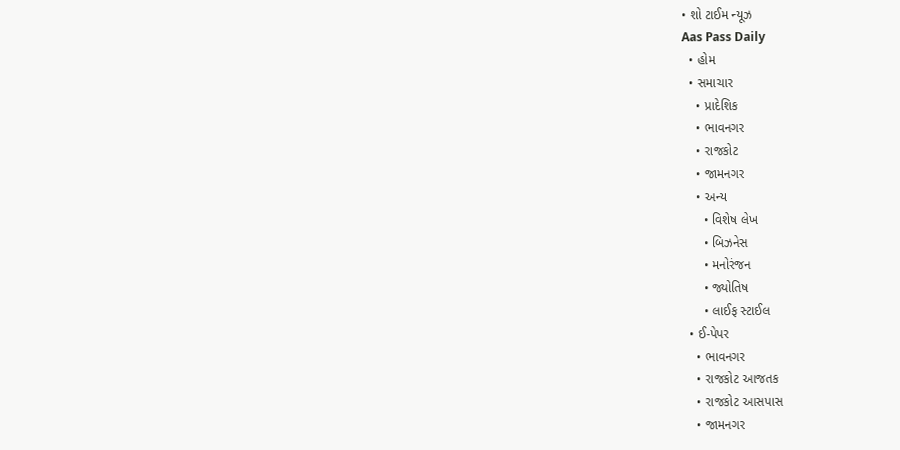• શો ટાઈમ ન્યૂઝ
Aas Pass Daily
  • હોમ
  • સમાચાર
    • પ્રાદેશિક
    • ભાવનગર
    • રાજકોટ
    • જામનગર
    • અન્ય
      • વિશેષ લેખ
      • બિઝનેસ
      • મનોરંજન
      • જ્યોતિષ
      • લાઈફ સ્ટાઈલ
  • ઈ-પેપર
    • ભાવનગર
    • રાજકોટ આજતક
    • રાજકોટ આસપાસ
    • જામનગર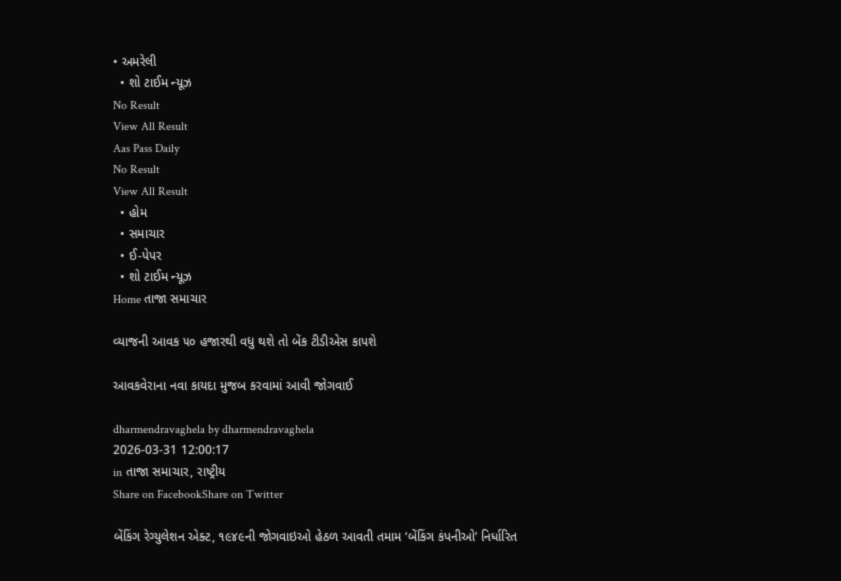• અમરેલી
  • શો ટાઈમ ન્યૂઝ
No Result
View All Result
Aas Pass Daily
No Result
View All Result
  • હોમ
  • સમાચાર
  • ઈ-પેપર
  • શો ટાઈમ ન્યૂઝ
Home તાજા સમાચાર

વ્યાજની આવક ૫૦ હજારથી વધુ થશે તો બેંક ટીડીએસ કાપશે

આવકવેરાના નવા કાયદા મુજબ કરવામાં આવી જોગવાઈ

dharmendravaghela by dharmendravaghela
2026-03-31 12:00:17
in તાજા સમાચાર, રાષ્ટ્રીય
Share on FacebookShare on Twitter

બેંકિંગ રેગ્યુલેશન એક્ટ, ૧૯૪૯ની જોગવાઇઓ હેઠળ આવતી તમામ ‘બેંકિંગ કંપનીઓ’ નિર્ધારિત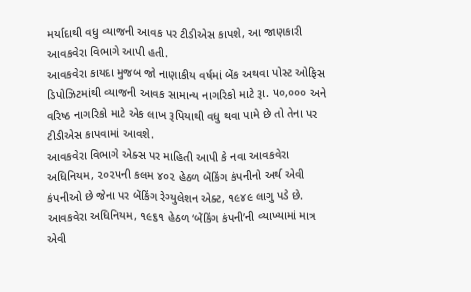મર્યાદાથી વધુ વ્યાજની આવક પર ટીડીએસ કાપશે, આ જાણકારી આવકવેરા વિભાગે આપી હતી.
આવકવેરા કાયદા મુજબ જો નાણાકીય વર્ષમાં બેંક અથવા પોસ્ટ ઓફિસ ડિપોઝિટમાંથી વ્યાજની આવક સામાન્ય નાગરિકો માટે રૂા. ૫૦,૦૦૦ અને વરિષ્ઠ નાગરિકો માટે એક લાખ રૂપિયાથી વધુ થવા પામે છે તો તેના પર ટીડીએસ કાપવામાં આવશે.
આવકવેરા વિભાગે એક્સ પર માહિતી આપી કે નવા આવકવેરા અધિનિયમ, ૨૦૨૫ની કલમ ૪૦૨ હેઠળ બેંકિંગ કંપનીનો અર્થ એવી કંપનીઓ છે જેના પર બેંકિંગ રેગ્યુલેશન એક્ટ, ૧૯૪૯ લાગુ પડે છે.
આવકવેરા અધિનિયમ, ૧૯૬૧ હેઠળ ‘બેંકિંગ કંપની’ની વ્યાખ્યામાં માત્ર એવી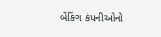બેંકિંગ કંપનીઓનો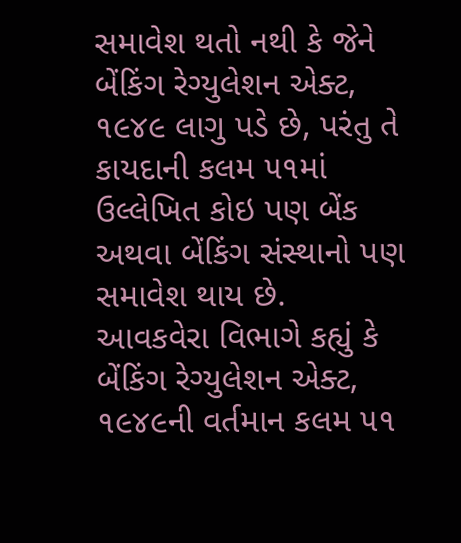સમાવેશ થતો નથી કે જેને બેંકિંગ રેગ્યુલેશન એક્ટ, ૧૯૪૯ લાગુ પડે છે, પરંતુ તે કાયદાની કલમ ૫૧માં ઉલ્લેખિત કોઇ પણ બેંક અથવા બેંકિંગ સંસ્થાનો પણ સમાવેશ થાય છે.
આવકવેરા વિભાગે કહ્યું કે બેંકિંગ રેગ્યુલેશન એક્ટ, ૧૯૪૯ની વર્તમાન કલમ ૫૧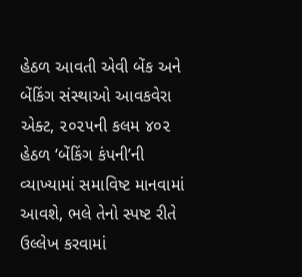હેઠળ આવતી એવી બેંક અને બેંકિંગ સંસ્થાઓ આવકવેરા એક્ટ, ૨૦૨૫ની કલમ ૪૦૨ હેઠળ ‘બેંકિંગ કંપની’ની વ્યાખ્યામાં સમાવિષ્ટ માનવામાં આવશે, ભલે તેનો સ્પષ્ટ રીતે ઉલ્લેખ કરવામાં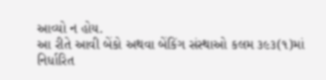આવ્યો ન હોય.
આ રીતે આવી બેંકો અથવા બેંકિંગ સંસ્થાઓ કલમ ૩૯૩(૧)માં નિર્ધારિત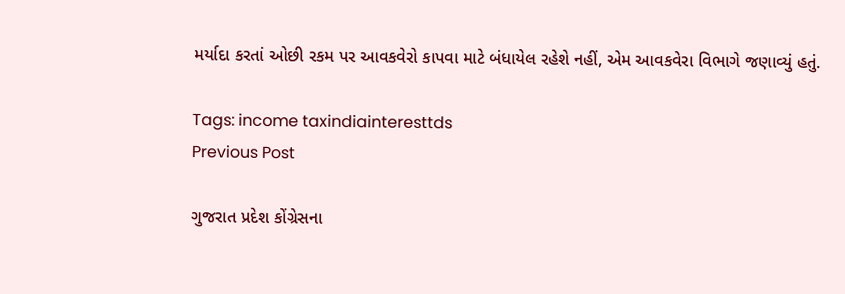મર્યાદા કરતાં ઓછી રકમ પર આવકવેરો કાપવા માટે બંધાયેલ રહેશે નહીં, એમ આવકવેરા વિભાગે જણાવ્યું હતું.

Tags: income taxindiainteresttds
Previous Post

ગુજરાત પ્રદેશ કોંગ્રેસના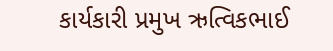કાર્યકારી પ્રમુખ ઋત્વિકભાઈ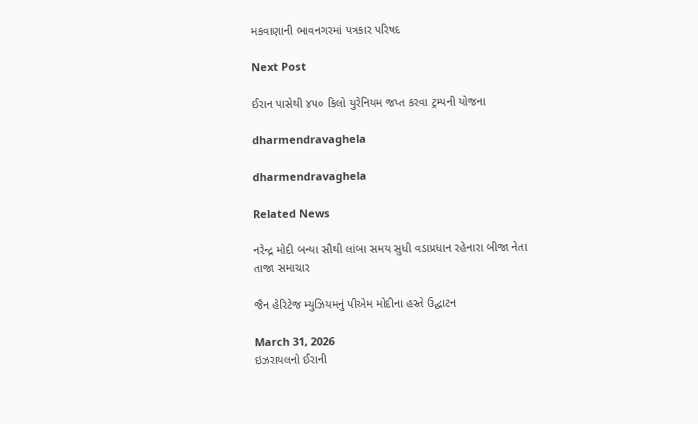મકવાણાની ભાવનગરમાં પત્રકાર પરિષદ

Next Post

ઈરાન પાસેથી ૪૫૦ કિલો યુરેનિયમ જપ્ત કરવા ટ્રમ્પની યોજના

dharmendravaghela

dharmendravaghela

Related News

નરેન્દ્ર મોદી બન્યા સૌથી લાંબા સમય સુધી વડાપ્રધાન રહેનારા બીજા નેતા
તાજા સમાચાર

જૈન હેરિટેજ મ્યુઝિયમનું પીએમ મોદીના હસ્તે ઉદ્ઘાટન

March 31, 2026
ઇઝરાયલનો ઈરાની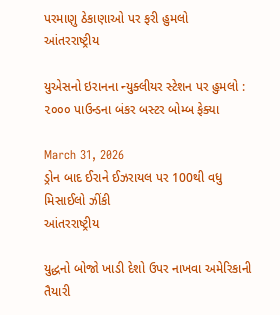પરમાણુ ઠેકાણાઓ પર ફરી હુમલો
આંતરરાષ્ટ્રીય

યુએસનો ઇરાનના ન્યુક્લીયર સ્ટેશન પર હુમલો : ૨૦૦૦ પાઉન્ડના બંકર બસ્ટર બોમ્બ ફેક્યા

March 31, 2026
ડ્રોન બાદ ઈરાને ઈઝરાયલ પર 100થી વધુ મિસાઈલો ઝીંકી
આંતરરાષ્ટ્રીય

યુદ્ધનો બોજો ખાડી દેશો ઉપર નાખવા અમેરિકાની તૈયારી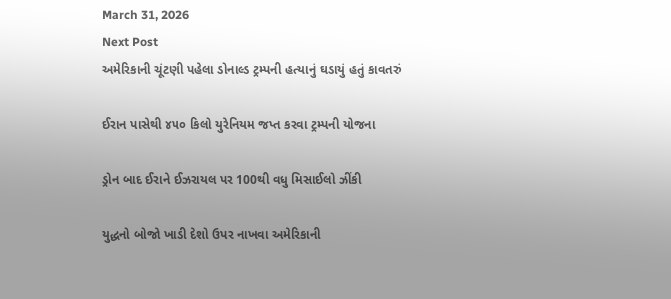March 31, 2026
Next Post
અમેરિકાની ચૂંટણી પહેલા ડોનાલ્ડ ટ્રમ્પની હત્યાનું ઘડાયું હતું કાવતરું

ઈરાન પાસેથી ૪૫૦ કિલો યુરેનિયમ જપ્ત કરવા ટ્રમ્પની યોજના

ડ્રોન બાદ ઈરાને ઈઝરાયલ પર 100થી વધુ મિસાઈલો ઝીંકી

યુદ્ધનો બોજો ખાડી દેશો ઉપર નાખવા અમેરિકાની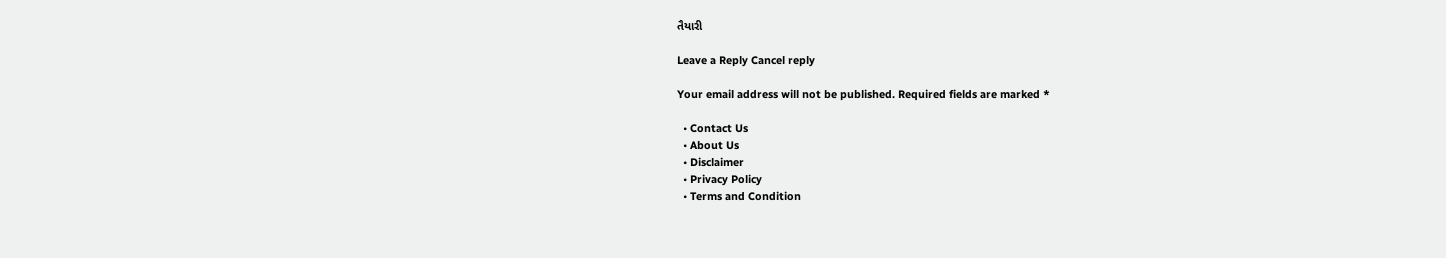તૈયારી

Leave a Reply Cancel reply

Your email address will not be published. Required fields are marked *

  • Contact Us
  • About Us
  • Disclaimer
  • Privacy Policy
  • Terms and Condition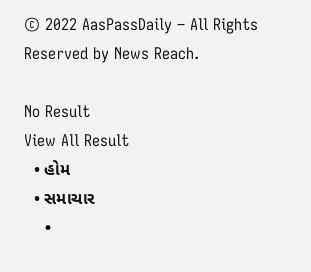© 2022 AasPassDaily – All Rights Reserved by News Reach.

No Result
View All Result
  • હોમ
  • સમાચાર
    •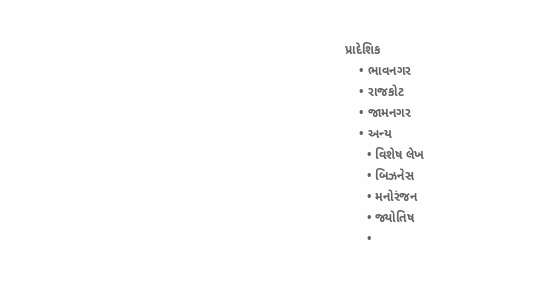પ્રાદેશિક
    • ભાવનગર
    • રાજકોટ
    • જામનગર
    • અન્ય
      • વિશેષ લેખ
      • બિઝનેસ
      • મનોરંજન
      • જ્યોતિષ
      •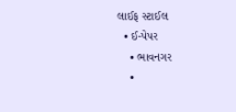લાઈફ સ્ટાઈલ
  • ઈ-પેપર
    • ભાવનગર
    •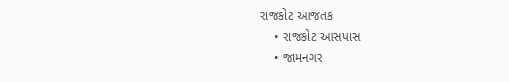રાજકોટ આજતક
    • રાજકોટ આસપાસ
    • જામનગર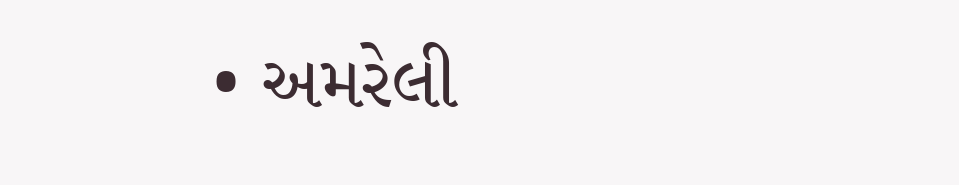• અમરેલી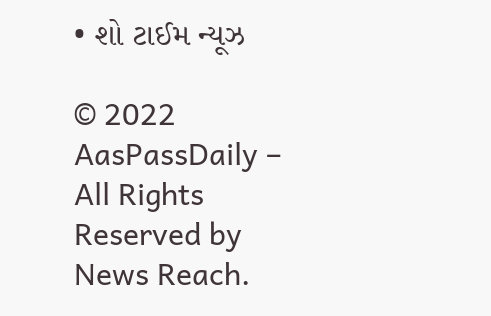• શો ટાઈમ ન્યૂઝ

© 2022 AasPassDaily – All Rights Reserved by News Reach.